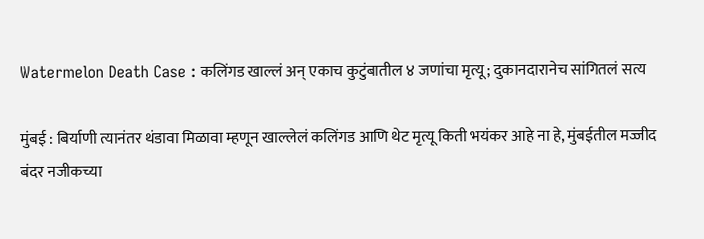Watermelon Death Case : कलिंगड खाल्लं अन् एकाच कुटुंबातील ४ जणांचा मृत्यू; दुकानदारानेच सांगितलं सत्य

मुंबई : बिर्याणी त्यानंतर थंडावा मिळावा म्हणून खाल्लेलं कलिंगड आणि थेट मृत्यू किती भयंकर आहे ना हे, मुंबईतील मज्जीद बंदर नजीकच्या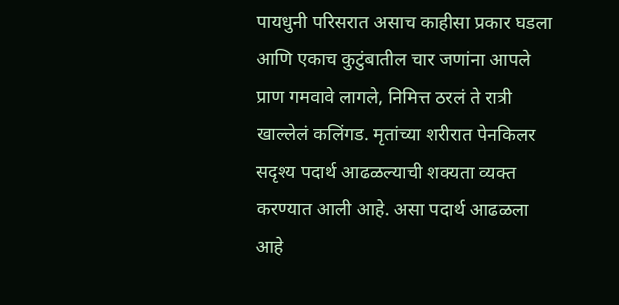पायधुनी परिसरात असाच काहीसा प्रकार घडला आणि एकाच कुटुंबातील चार जणांना आपले प्राण गमवावे लागले, निमित्त ठरलं ते रात्री खाल्लेलं कलिंगड. मृतांच्या शरीरात पेनकिलर सदृश्य पदार्थ आढळल्याची शक्यता व्यक्त करण्यात आली आहे. असा पदार्थ आढळला आहे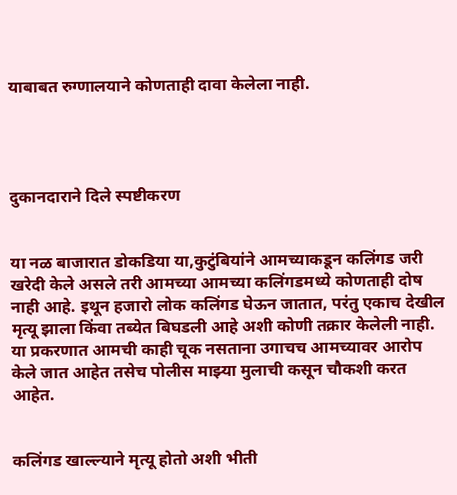याबाबत रुग्णालयाने कोणताही दावा केलेला नाही.




दुकानदाराने दिले स्पष्टीकरण


या नळ बाजारात डोकडिया या,कुटुंबियांने आमच्याकडून कलिंगड जरी खरेदी केले असले तरी आमच्या आमच्या कलिंगडमध्ये कोणताही दोष नाही आहे. इथून हजारो लोक कलिंगड घेऊन जातात, परंतु एकाच देखील मृत्यू झाला किंवा तब्येत बिघडली आहे अशी कोणी तक्रार केलेली नाही. या प्रकरणात आमची काही चूक नसताना उगाचच आमच्यावर आरोप केले जात आहेत तसेच पोलीस माझ्या मुलाची कसून चौकशी करत आहेत.


कलिंगड खाल्ल्याने मृत्यू होतो अशी भीती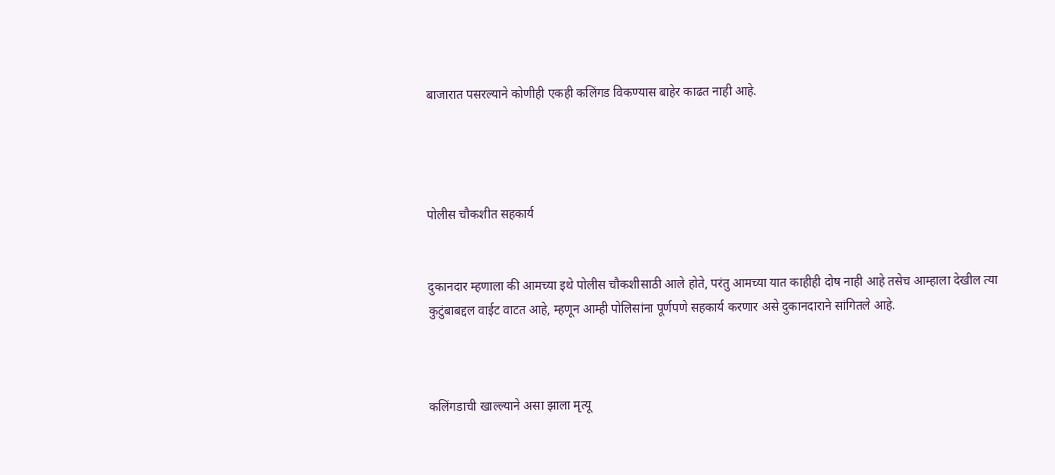बाजारात पसरल्याने कोणीही एकही कलिंगड विकण्यास बाहेर काढत नाही आहे.




पोलीस चौकशीत सहकार्य


दुकानदार म्हणाला की आमच्या इथे पोलीस चौकशीसाठी आले होते, परंतु आमच्या यात काहीही दोष नाही आहे तसेच आम्हाला देखील त्या कुटुंबाबद्दल वाईट वाटत आहे, म्हणून आम्ही पोलिसांना पूर्णपणे सहकार्य करणार असे दुकानदाराने सांगितले आहे.



कलिंगडाची खाल्ल्याने असा झाला मृत्यू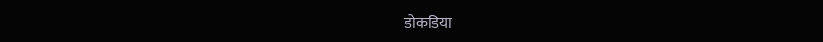डोकडिया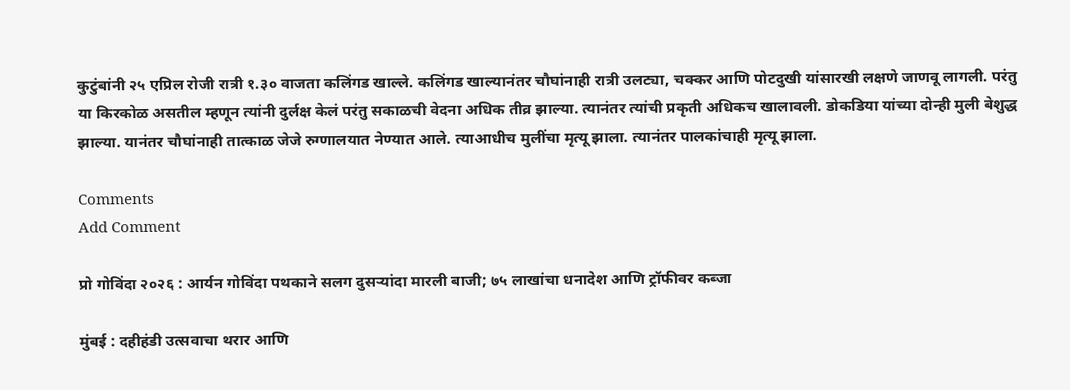कुटुंबांनी २५ एप्रिल रोजी रात्री १.३० वाजता कलिंगड खाल्ले. कलिंगड खाल्यानंतर चौघांनाही रात्री उलट्या, चक्कर आणि पोटदुखी यांसारखी लक्षणे जाणवू लागली. परंतु या किरकोळ असतील म्हणून त्यांनी दुर्लक्ष केलं परंतु सकाळची वेदना अधिक तीव्र झाल्या. त्यानंतर त्यांची प्रकृती अधिकच खालावली. डोकडिया यांच्या दोन्ही मुली बेशुद्ध झाल्या. यानंतर चौघांनाही तात्काळ जेजे रुग्णालयात नेण्यात आले. त्याआधीच मुलींचा मृत्यू झाला. त्यानंतर पालकांचाही मृत्यू झाला.

Comments
Add Comment

प्रो गोविंदा २०२६ : आर्यन गोविंदा पथकाने सलग दुसऱ्यांदा मारली बाजी; ७५ लाखांचा धनादेश आणि ट्रॉफीवर कब्जा

मुंबई : दहीहंडी उत्सवाचा थरार आणि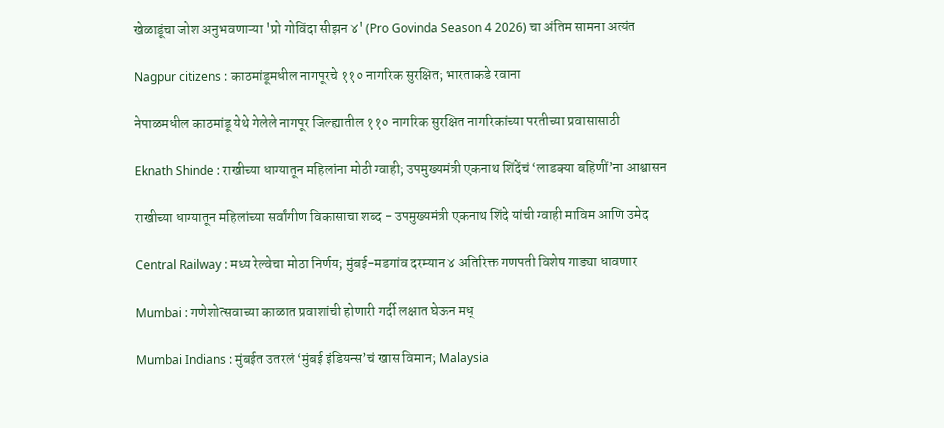खेळाडूंचा जोश अनुभवणाऱ्या 'प्रो गोविंदा सीझन ४' (Pro Govinda Season 4 2026) चा अंतिम सामना अत्यंत

Nagpur citizens : काठमांडूमधील नागपूरचे ११० नागरिक सुरक्षित; भारताकडे रवाना

नेपाळमधील काठमांडू येथे गेलेले नागपूर जिल्ह्यातील ११० नागरिक सुरक्षित नागरिकांच्या परतीच्या प्रवासासाठी

Eknath Shinde : राखीच्या धाग्यातून महिलांना मोठी ग्वाही; उपमुख्यमंत्री एकनाथ शिंदेंचं ‘लाडक्या बहिणीं’ना आश्वासन

राखीच्या धाग्यातून महिलांच्या सर्वांगीण विकासाचा शब्द - उपमुख्यमंत्री एकनाथ शिंदे यांची ग्वाही माविम आणि उमेद

Central Railway : मध्य रेल्वेचा मोठा निर्णय; मुंबई-मडगांव दरम्यान ४ अतिरिक्त गणपती विशेष गाड्या धावणार

Mumbai : गणेशोत्सवाच्या काळात प्रवाशांची होणारी गर्दी लक्षात घेऊन मध्

Mumbai Indians : मुंबईत उतरलं ‘मुंबई इंडियन्स’चं खास विमान; Malaysia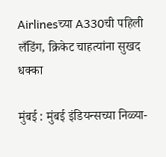Airlinesच्या A330ची पहिली लँडिंग, क्रिकेट चाहत्यांना सुखद धक्का

मुंबई : मुंबई इंडियन्सच्या निळ्या-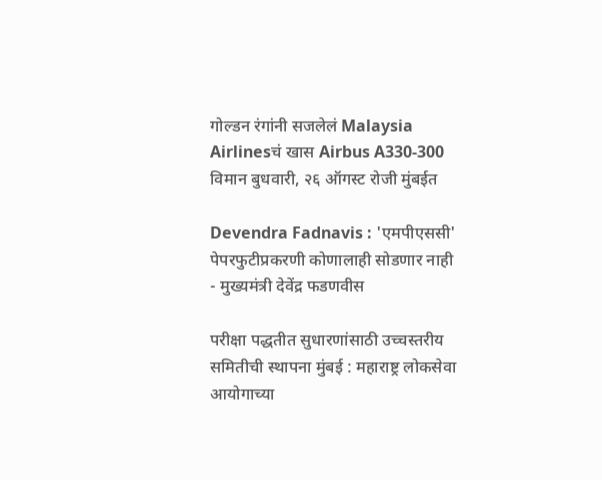गोल्डन रंगांनी सजलेलं Malaysia Airlinesचं खास Airbus A330-300 विमान बुधवारी, २६ ऑगस्ट रोजी मुंबईत

Devendra Fadnavis : 'एमपीएससी' पेपरफुटीप्रकरणी कोणालाही सोडणार नाही - मुख्यमंत्री देवेंद्र फडणवीस

परीक्षा पद्धतीत सुधारणांसाठी उच्चस्तरीय समितीची स्थापना मुंबई : महाराष्ट्र लोकसेवा आयोगाच्या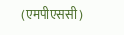(एमपीएससी)